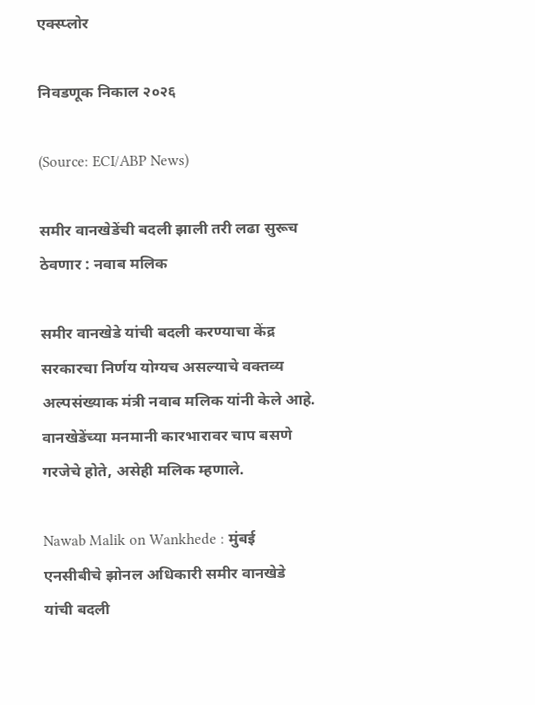एक्स्प्लोर

निवडणूक निकाल २०२६

(Source: ECI/ABP News)

समीर वानखेडेंची बदली झाली तरी लढा सुरूच ठेवणार : नवाब मलिक

समीर वानखेडे यांची बदली करण्याचा केंद्र सरकारचा निर्णय योग्यच असल्याचे वक्तव्य अल्पसंख्याक मंत्री नवाब मलिक यांनी केले आहे. वानखेडेंच्या मनमानी कारभारावर चाप बसणे गरजेचे होते, असेही मलिक म्हणाले.

Nawab Malik on Wankhede : मुंबई एनसीबीचे झोनल अधिकारी समीर वानखेडे यांची बदली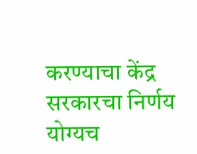करण्याचा केंद्र सरकारचा निर्णय योग्यच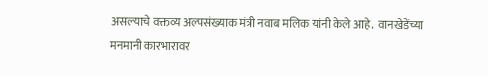असल्याचे वक्तव्य अल्पसंख्याक मंत्री नवाब मलिक यांनी केले आहे.  वानखेडेंच्या मनमानी कारभारावर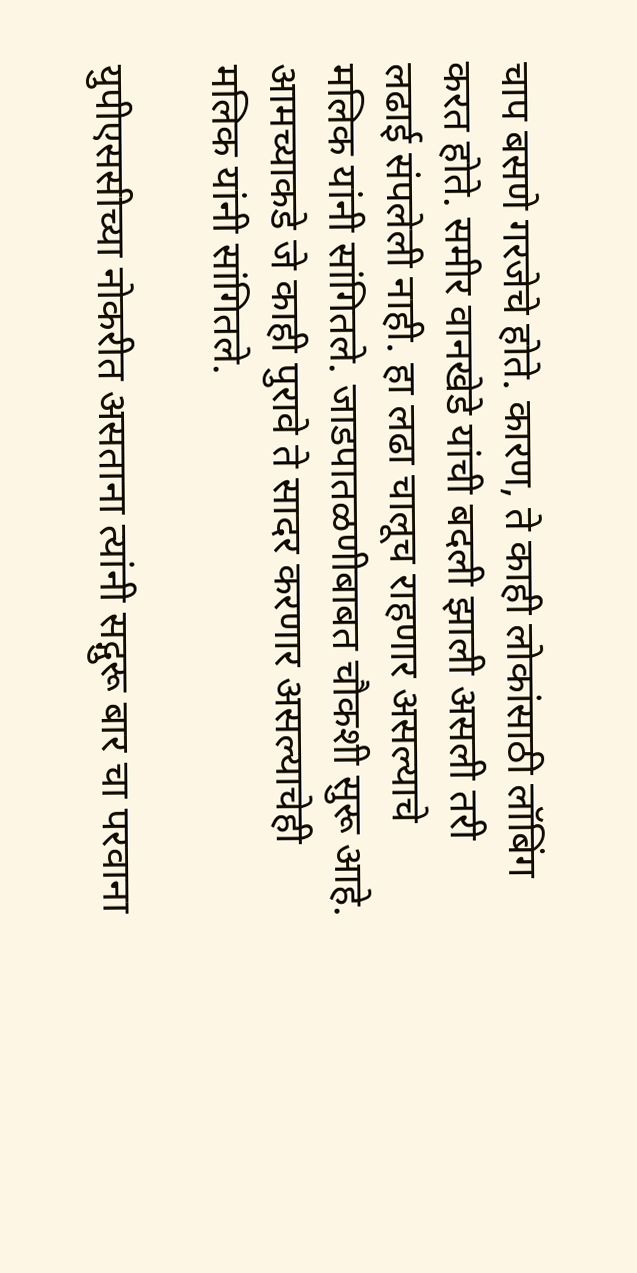चाप बसणे गरजेचे होते. कारण, ते काही लोकांसाठी लॉबिंग करत होते. समीर वानखेडे यांची बदली झाली असली तरी लढाई संपलेली नाही. हा लढा चालूच राहणार असल्याचे मलिक यांनी सांगितले. जाडपातळणीबाबत चौकशी सुरू आहे. आमच्याकडे जे काही पुरावे ते सादर करणार असल्याचेही मलिक यांनी सांगितले.

युपीएससीच्या नोकरीत असताना त्यांनी सद्गुरू बार चा परवाना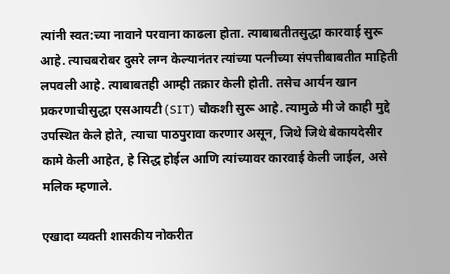त्यांनी स्वत:च्या नावाने परवाना काढला होता. त्याबाबतीतसुद्धा कारवाई सुरू आहे. त्याचबरोबर दुसरे लग्न केल्यानंतर त्यांच्या पत्नीच्या संपत्तीबाबतीत माहिती लपवली आहे. त्याबाबतही आम्ही तक्रार केली होती. तसेच आर्यन खान प्रकरणाचीसुद्धा एसआयटी (SIT) चौकशी सुरू आहे. त्यामुळे मी जे काही मुद्दे उपस्थित केले होते, त्याचा पाठपुरावा करणार असून, जिथे जिथे बेकायदेसीर कामे केली आहेत, हे सिद्ध होईल आणि त्यांच्यावर कारवाई केली जाईल, असे मलिक म्हणाले.

एखादा व्यक्ती शासकीय नोकरीत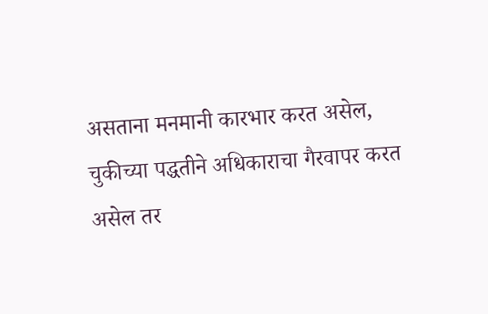असताना मनमानी कारभार करत असेल, चुकीच्या पद्धतीने अधिकाराचा गैरवापर करत असेल तर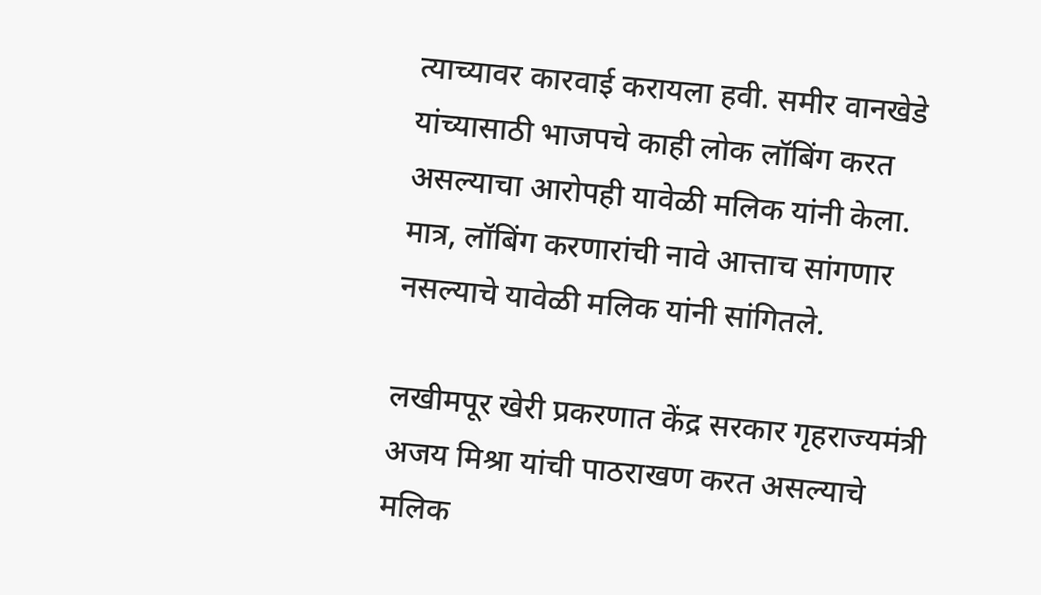त्याच्यावर कारवाई करायला हवी. समीर वानखेडे यांच्यासाठी भाजपचे काही लोक लॉबिंग करत असल्याचा आरोपही यावेळी मलिक यांनी केला. मात्र, लॉबिंग करणारांची नावे आत्ताच सांगणार नसल्याचे यावेळी मलिक यांनी सांगितले.

लखीमपूर खेरी प्रकरणात केंद्र सरकार गृहराज्यमंत्री अजय मिश्रा यांची पाठराखण करत असल्याचे मलिक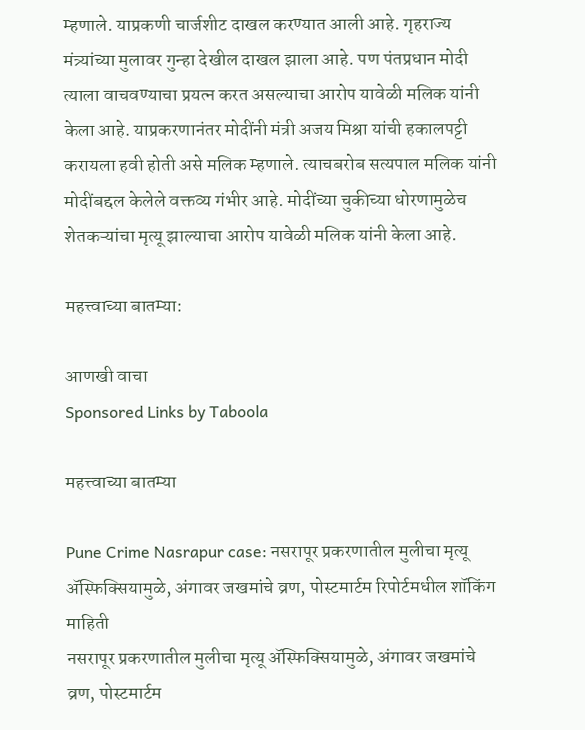म्हणाले. याप्रकणी चार्जशीट दाखल करण्यात आली आहे. गृहराज्य मंत्र्यांच्या मुलावर गुन्हा देखील दाखल झाला आहे. पण पंतप्रधान मोदी त्याला वाचवण्याचा प्रयत्न करत असल्याचा आरोप यावेळी मलिक यांनी केला आहे. याप्रकरणानंतर मोदींनी मंत्री अजय मिश्रा यांची हकालपट्टी करायला हवी होती असे मलिक म्हणाले. त्याचबरोब सत्यपाल मलिक यांनी मोदींबद्दल केलेले वक्तव्य गंभीर आहे. मोदींच्या चुकीच्या धोरणामुळेच शेतकऱ्यांचा मृत्यू झाल्याचा आरोप यावेळी मलिक यांनी केला आहे.

महत्त्वाच्या बातम्या:

आणखी वाचा
Sponsored Links by Taboola

महत्त्वाच्या बातम्या

Pune Crime Nasrapur case: नसरापूर प्रकरणातील मुलीचा मृत्यू ॲस्फिक्सियामुळे, अंगावर जखमांचे व्रण, पोस्टमार्टम रिपोर्टमधील शॉकिंग माहिती
नसरापूर प्रकरणातील मुलीचा मृत्यू ॲस्फिक्सियामुळे, अंगावर जखमांचे व्रण, पोस्टमार्टम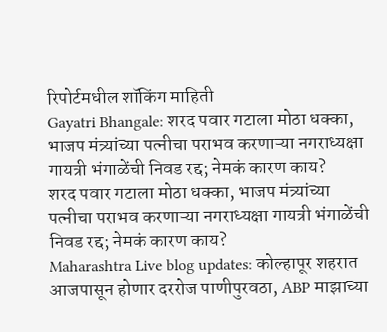रिपोर्टमधील शॉकिंग माहिती
Gayatri Bhangale: शरद पवार गटाला मोठा धक्का, भाजप मंत्र्यांच्या पत्नीचा पराभव करणाऱ्या नगराध्यक्षा गायत्री भंगाळेंची निवड रद्द; नेमकं कारण काय?
शरद पवार गटाला मोठा धक्का, भाजप मंत्र्यांच्या पत्नीचा पराभव करणाऱ्या नगराध्यक्षा गायत्री भंगाळेंची निवड रद्द; नेमकं कारण काय?
Maharashtra Live blog updates: कोल्हापूर शहरात आजपासून होणार दररोज पाणीपुरवठा, ABP माझाच्या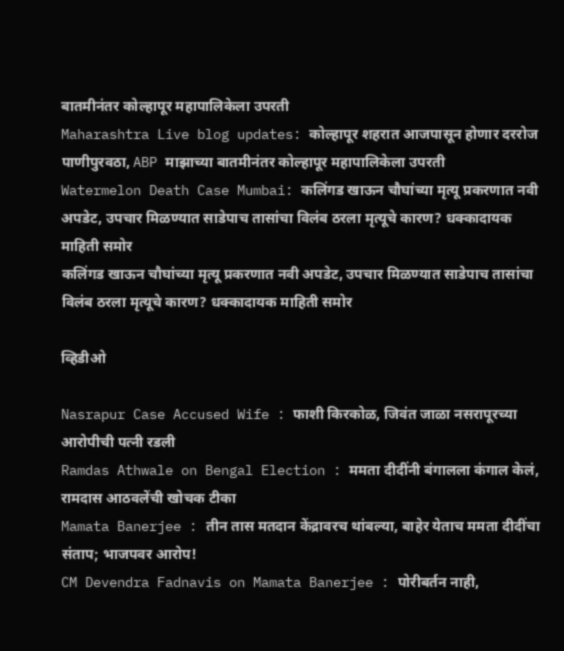बातमीनंतर कोल्हापूर महापालिकेला उपरती
Maharashtra Live blog updates: कोल्हापूर शहरात आजपासून होणार दररोज पाणीपुरवठा, ABP माझाच्या बातमीनंतर कोल्हापूर महापालिकेला उपरती
Watermelon Death Case Mumbai: कलिंगड खाऊन चौघांच्या मृत्यू प्रकरणात नवी अपडेट, उपचार मिळण्यात साडेपाच तासांचा विलंब ठरला मृत्यूचे कारण? धक्कादायक माहिती समोर
कलिंगड खाऊन चौघांच्या मृत्यू प्रकरणात नवी अपडेट, उपचार मिळण्यात साडेपाच तासांचा विलंब ठरला मृत्यूचे कारण? धक्कादायक माहिती समोर

व्हिडीओ

Nasrapur Case Accused Wife : फाशी किरकोळ, जिवंत जाळा नसरापूरच्या आरोपीची पत्नी रडली
Ramdas Athwale on Bengal Election : ममता दीदींनी बंगालला कंगाल केलं, रामदास आठवलेंची खोचक टीका
Mamata Banerjee : तीन तास मतदान केंद्रावरच थांबल्या, बाहेर येताच ममता दीदींचा संताप; भाजपवर आरोप!
CM Devendra Fadnavis on Mamata Banerjee : पोरीबर्तन नाही,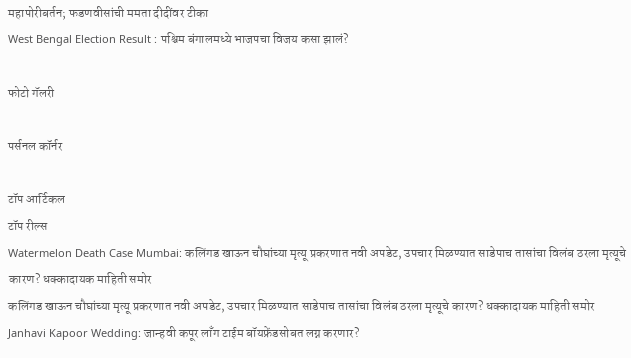महापोरीबर्तन; फडणवीसांची ममता दीदींवर टीका
West Bengal Election Result : पश्चिम बंगालमध्ये भाजपचा विजय कसा झालं?

फोटो गॅलरी

पर्सनल कॉर्नर

टॉप आर्टिकल
टॉप रील्स
Watermelon Death Case Mumbai: कलिंगड खाऊन चौघांच्या मृत्यू प्रकरणात नवी अपडेट, उपचार मिळण्यात साडेपाच तासांचा विलंब ठरला मृत्यूचे कारण? धक्कादायक माहिती समोर
कलिंगड खाऊन चौघांच्या मृत्यू प्रकरणात नवी अपडेट, उपचार मिळण्यात साडेपाच तासांचा विलंब ठरला मृत्यूचे कारण? धक्कादायक माहिती समोर
Janhavi Kapoor Wedding: जान्हवी कपूर लाँग टाईम बॉयफ्रेंडसोबत लग्न करणार?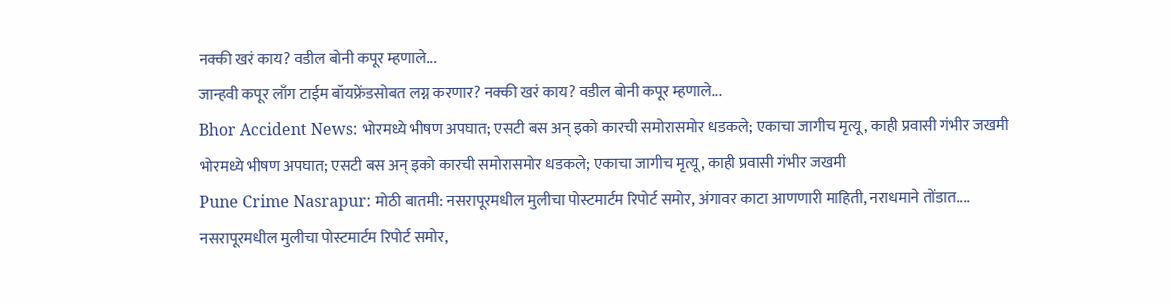नक्की खरं काय? वडील बोनी कपूर म्हणाले...
जान्हवी कपूर लाँग टाईम बॉयफ्रेंडसोबत लग्न करणार? नक्की खरं काय? वडील बोनी कपूर म्हणाले...
Bhor Accident News: भोरमध्ये भीषण अपघात; एसटी बस अन् इको कारची समोरासमोर धडकले; एकाचा जागीच मृत्यू, काही प्रवासी गंभीर जखमी
भोरमध्ये भीषण अपघात; एसटी बस अन् इको कारची समोरासमोर धडकले; एकाचा जागीच मृत्यू, काही प्रवासी गंभीर जखमी
Pune Crime Nasrapur: मोठी बातमी: नसरापूरमधील मुलीचा पोस्टमार्टम रिपोर्ट समोर, अंगावर काटा आणणारी माहिती, नराधमाने तोंडात....
नसरापूरमधील मुलीचा पोस्टमार्टम रिपोर्ट समोर,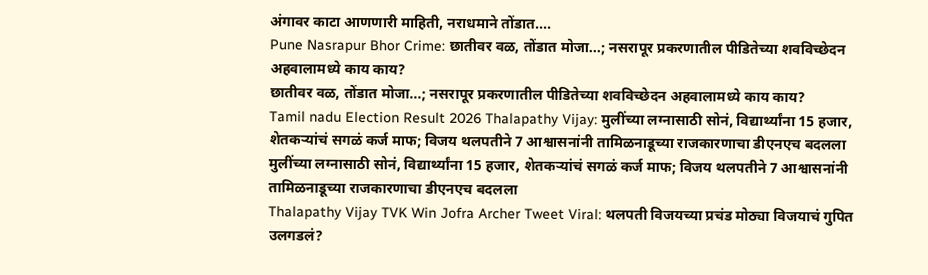अंगावर काटा आणणारी माहिती, नराधमाने तोंडात....
Pune Nasrapur Bhor Crime: छातीवर वळ, तोंडात मोजा...; नसरापूर प्रकरणातील पीडितेच्या शवविच्छेदन अहवालामध्ये काय काय?
छातीवर वळ, तोंडात मोजा...; नसरापूर प्रकरणातील पीडितेच्या शवविच्छेदन अहवालामध्ये काय काय?
Tamil nadu Election Result 2026 Thalapathy Vijay: मुलींच्या लग्नासाठी सोनं, विद्यार्थ्यांना 15 हजार, शेतकऱ्यांचं सगळं कर्ज माफ; विजय थलपतीने 7 आश्वासनांनी तामिळनाडूच्या राजकारणाचा डीएनएच बदलला
मुलींच्या लग्नासाठी सोनं, विद्यार्थ्यांना 15 हजार, शेतकऱ्यांचं सगळं कर्ज माफ; विजय थलपतीने 7 आश्वासनांनी तामिळनाडूच्या राजकारणाचा डीएनएच बदलला
Thalapathy Vijay TVK Win Jofra Archer Tweet Viral: थलपती विजयच्या प्रचंड मोठ्या विजयाचं गुपित उलगडलं?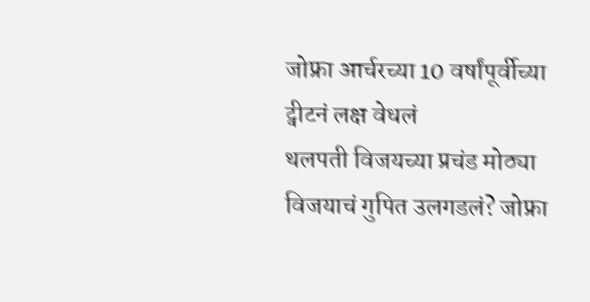जोफ्रा आर्चरच्या 10 वर्षांपूर्वीच्या ट्वीटनं लक्ष वेधलं
थलपती विजयच्या प्रचंड मोठ्या विजयाचं गुपित उलगडलं? जोफ्रा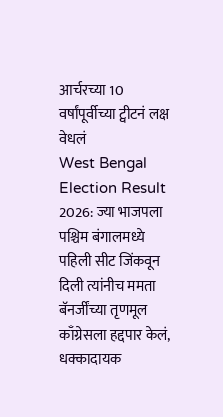आर्चरच्या 10 वर्षांपूर्वीच्या ट्वीटनं लक्ष वेधलं
West Bengal Election Result 2026: ज्या भाजपला पश्चिम बंगालमध्ये पहिली सीट जिंकवून दिली त्यांनीच ममता बॅनर्जींच्या तृणमूल काँग्रेसला हद्दपार केलं, धक्कादायक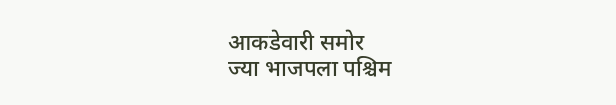आकडेवारी समोर
ज्या भाजपला पश्चिम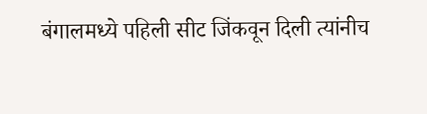बंगालमध्ये पहिली सीट जिंकवून दिली त्यांनीच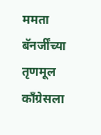ममता बॅनर्जींच्या तृणमूल काँग्रेसला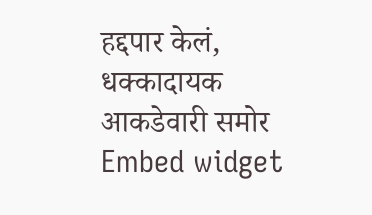हद्दपार केलं, धक्कादायक आकडेवारी समोर
Embed widget